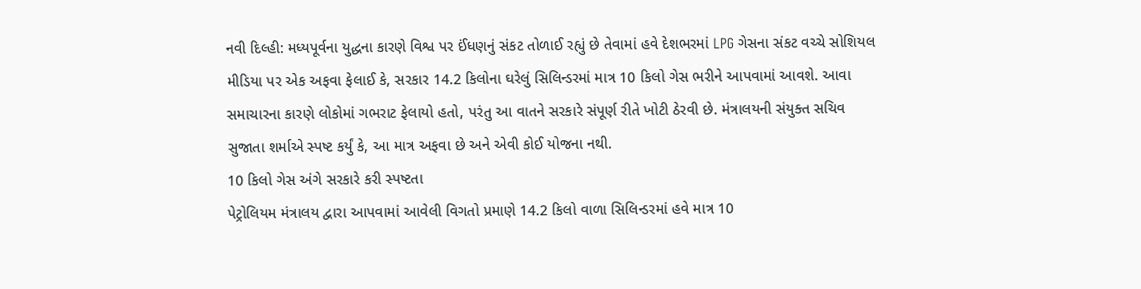નવી દિલ્હી: મધ્યપૂર્વના યુદ્ધના કારણે વિશ્વ પર ઈંધણનું સંકટ તોળાઈ રહ્યું છે તેવામાં હવે દેશભરમાં LPG ગેસના સંકટ વચ્ચે સોશિયલ મીડિયા પર એક અફવા ફેલાઈ કે, સરકાર 14.2 કિલોના ઘરેલું સિલિન્ડરમાં માત્ર 10 કિલો ગેસ ભરીને આપવામાં આવશે. આવા સમાચારના કારણે લોકોમાં ગભરાટ ફેલાયો હતો, પરંતુ આ વાતને સરકારે સંપૂર્ણ રીતે ખોટી ઠેરવી છે. મંત્રાલયની સંયુક્ત સચિવ સુજાતા શર્માએ સ્પષ્ટ કર્યું કે, આ માત્ર અફવા છે અને એવી કોઈ યોજના નથી.
10 કિલો ગેસ અંગે સરકારે કરી સ્પષ્ટતા
પેટ્રોલિયમ મંત્રાલય દ્વારા આપવામાં આવેલી વિગતો પ્રમાણે 14.2 કિલો વાળા સિલિન્ડરમાં હવે માત્ર 10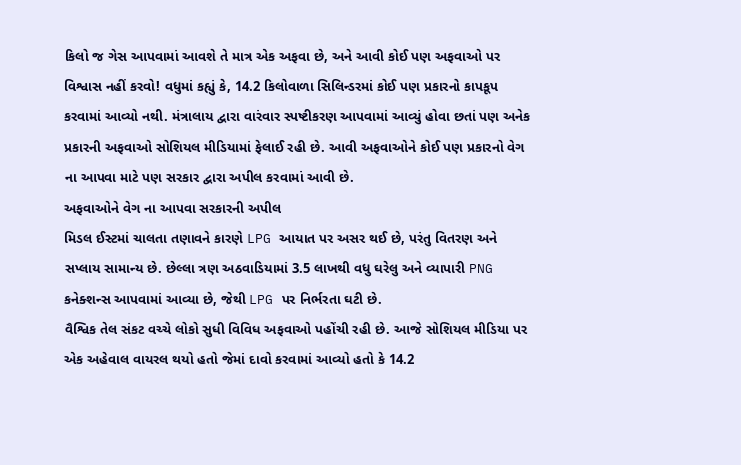કિલો જ ગેસ આપવામાં આવશે તે માત્ર એક અફવા છે, અને આવી કોઈ પણ અફવાઓ પર વિશ્વાસ નહીં કરવો! વધુમાં કહ્યું કે, 14.2 કિલોવાળા સિલિન્ડરમાં કોઈ પણ પ્રકારનો કાપકૂપ કરવામાં આવ્યો નથી. મંત્રાલાય દ્વારા વારંવાર સ્પષ્ટીકરણ આપવામાં આવ્યું હોવા છતાં પણ અનેક પ્રકારની અફવાઓ સોશિયલ મીડિયામાં ફેલાઈ રહી છે. આવી અફવાઓને કોઈ પણ પ્રકારનો વેગ ના આપવા માટે પણ સરકાર દ્વારા અપીલ કરવામાં આવી છે.
અફવાઓને વેગ ના આપવા સરકારની અપીલ
મિડલ ઈસ્ટમાં ચાલતા તણાવને કારણે LPG આયાત પર અસર થઈ છે, પરંતુ વિતરણ અને સપ્લાય સામાન્ય છે. છેલ્લા ત્રણ અઠવાડિયામાં 3.5 લાખથી વધુ ઘરેલુ અને વ્યાપારી PNG કનેક્શન્સ આપવામાં આવ્યા છે, જેથી LPG પર નિર્ભરતા ઘટી છે.
વૈશ્વિક તેલ સંકટ વચ્ચે લોકો સુધી વિવિધ અફવાઓ પહોંચી રહી છે. આજે સોશિયલ મીડિયા પર એક અહેવાલ વાયરલ થયો હતો જેમાં દાવો કરવામાં આવ્યો હતો કે 14.2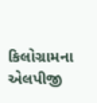કિલોગ્રામના એલપીજી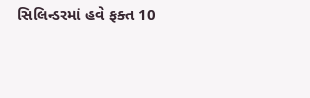સિલિન્ડરમાં હવે ફક્ત 10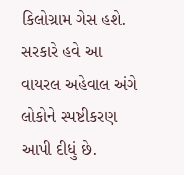કિલોગ્રામ ગેસ હશે. સરકારે હવે આ વાયરલ અહેવાલ અંગે લોકોને સ્પષ્ટીકરણ આપી દીધું છે.